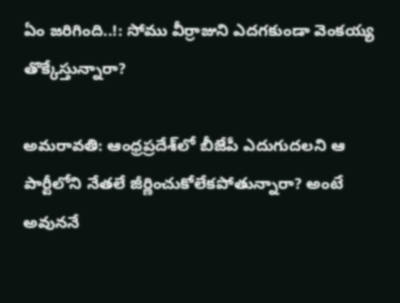ఏం జరిగింది..!: సోము వీర్రాజుని ఎదగకుండా వెంకయ్య తొక్కేస్తున్నారా?

అమరావతి: ఆంధ్రప్రదేశ్‌లో బీజేపీ ఎదుగుదలని ఆ పార్టీలోని నేతలే జీర్ణించుకోలేకపోతున్నారా? అంటే అవుననే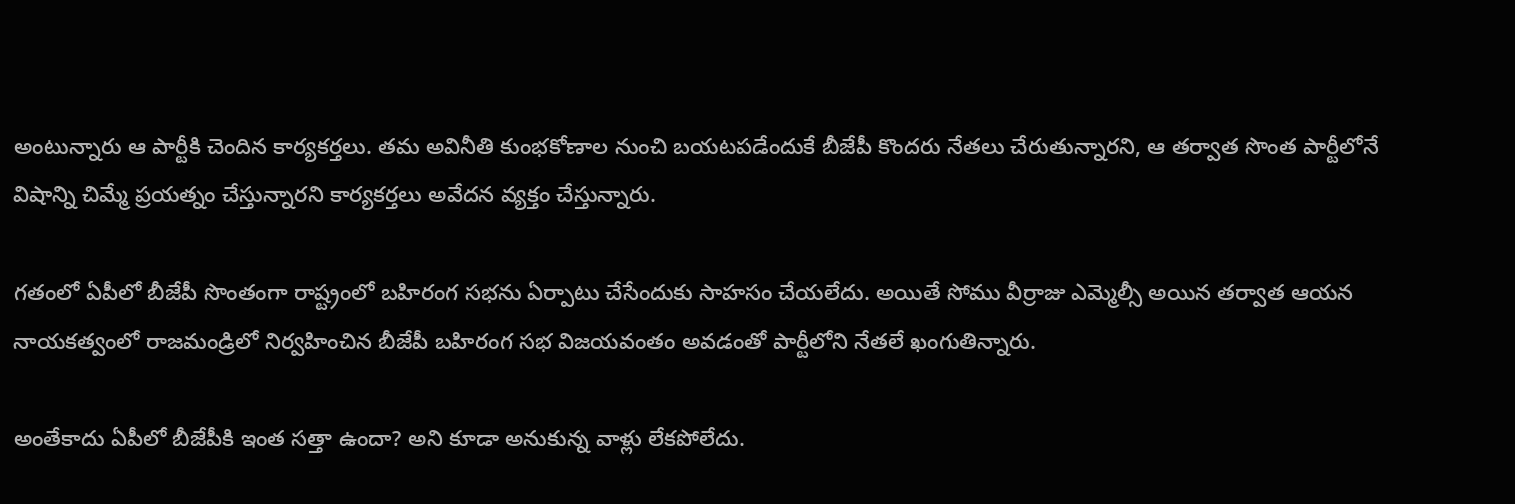అంటున్నారు ఆ పార్టీకి చెందిన కార్యకర్తలు. తమ అవినీతి కుంభకోణాల నుంచి బయటపడేందుకే బీజేపీ కొందరు నేతలు చేరుతున్నారని, ఆ తర్వాత సొంత పార్టీలోనే విషాన్ని చిమ్మే ప్రయత్నం చేస్తున్నారని కార్యకర్తలు అవేదన వ్యక్తం చేస్తున్నారు.

గతంలో ఏపీలో బీజేపీ సొంతంగా రాష్ట్రంలో బహిరంగ సభను ఏర్పాటు చేసేందుకు సాహసం చేయలేదు. అయితే సోము వీర్రాజు ఎమ్మెల్సీ అయిన తర్వాత ఆయన నాయకత్వంలో రాజమండ్రిలో నిర్వహించిన బీజేపీ బహిరంగ సభ విజయవంతం అవడంతో పార్టీలోని నేతలే ఖంగుతిన్నారు.

అంతేకాదు ఏపీలో బీజేపీకి ఇంత సత్తా ఉందా? అని కూడా అనుకున్న వాళ్లు లేకపోలేదు.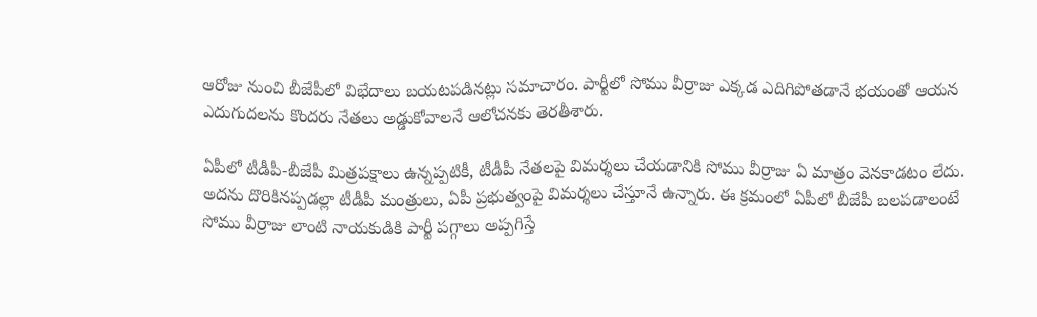ఆరోజు నుంచి బీజేపీలో విభేదాలు బయటపడినట్లు సమాచారం. పార్టీలో సోము వీర్రాజు ఎక్కడ ఎదిగిపోతడానే భయంతో ఆయన ఎదుగుదలను కొందరు నేతలు అడ్డుకోవాలనే ఆలోచనకు తెరతీశారు.

ఏపీలో టీడీపీ-బీజేపీ మిత్రపక్షాలు ఉన్నప్పటికీ, టీడీపీ నేతలపై విమర్శలు చేయడానికి సోము వీర్రాజు ఏ మాత్రం వెనకాడటం లేదు. అదను దొరికినప్పడల్లా టీడీపీ మంత్రులు, ఏపీ ప్రభుత్వంపై విమర్శలు చేస్తూనే ఉన్నారు. ఈ క్రమంలో ఏపీలో బీజేపీ బలపడాలంటే సోము వీర్రాజు లాంటి నాయకుడికి పార్టీ పగ్గాలు అప్పగిస్తే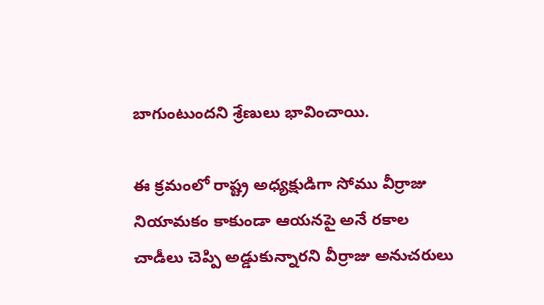బాగుంటుందని శ్రేణులు భావించాయి.

ఈ క్రమంలో రాష్ట్ర అధ్య‌క్షుడిగా సోము వీర్రాజు నియామకం కాకుండా ఆయనపై అనే రకాల చాడీలు చెప్పి అడ్డుకున్నారని వీర్రాజు అనుచరులు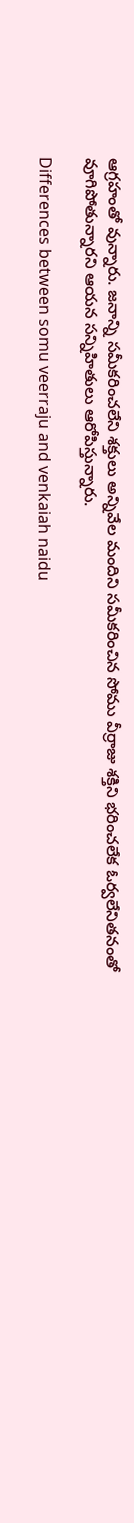ఆగ్రహంతో వున్నారు. జ‌నాన్ని సమీకరించలేని శక్తులు అన్నివేల మందిని సమీకరించిన సోము వీర్రాజు శక్తిని భరించలేక ఓర్వలేనితనంతో వూగిపోతున్నారని ఆయన సన్నిహితులు ఆరోపిస్తున్నారు.

Differences between somu veerraju and venkaiah naidu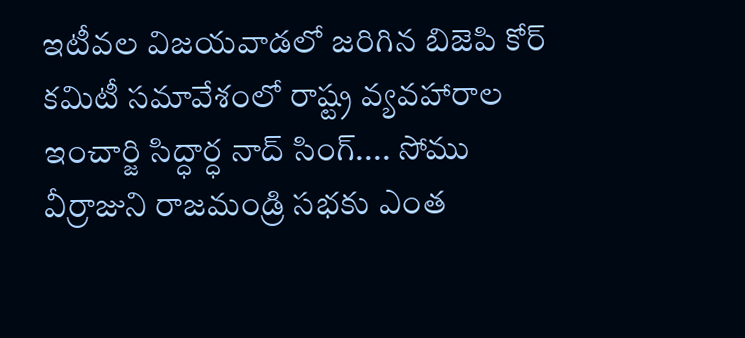ఇటీవల విజ‌యవాడలో జరిగిన బిజెపి కోర్ కమిటీ సమావేశంలో రాష్ట్ర వ్యవహారాల ఇంచార్జి సిద్ధార్ధ నాద్ సింగ్.... సోము వీర్రాజుని రాజమండ్రి సభకు ఎంత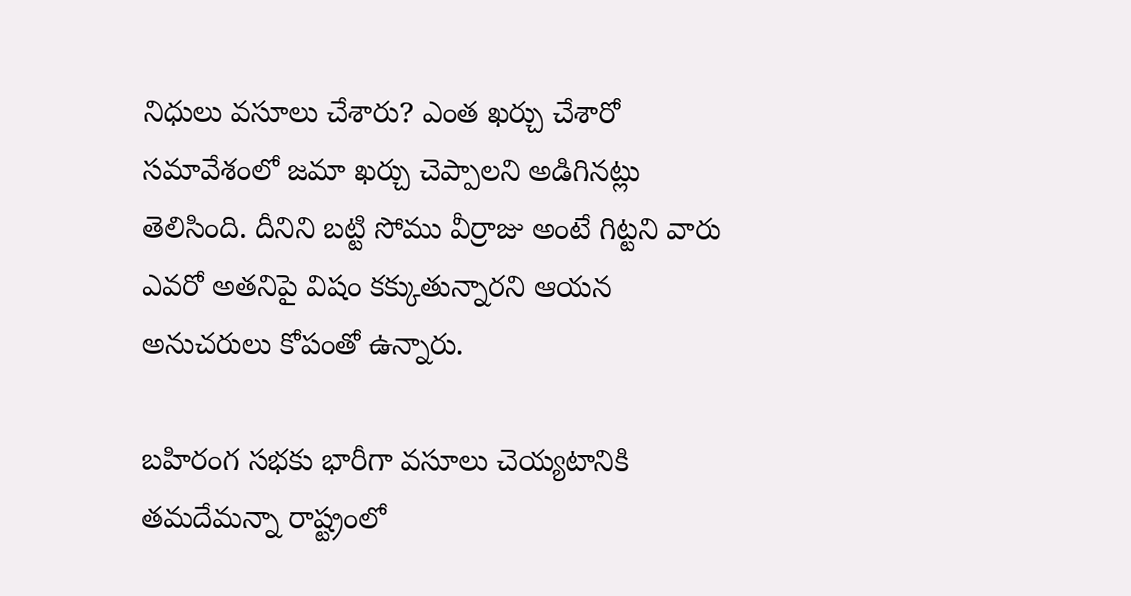నిధులు వసూలు చేశారు? ఎంత ఖర్చు చేశారో సమావేశంలో జమా ఖర్చు చెప్పాల‌ని అడిగినట్లు తెలిసింది. దీనిని బట్టి సోము వీర్రాజు అంటే గిట్టని వారు ఎవరో అతనిపై విషం కక్కుతున్నారని ఆయన అనుచరులు కోపంతో ఉన్నారు.

బహిరంగ సభకు భారీగా వసూలు చెయ్యటానికి త‌మ‌దేమన్నా రాష్ట్రంలో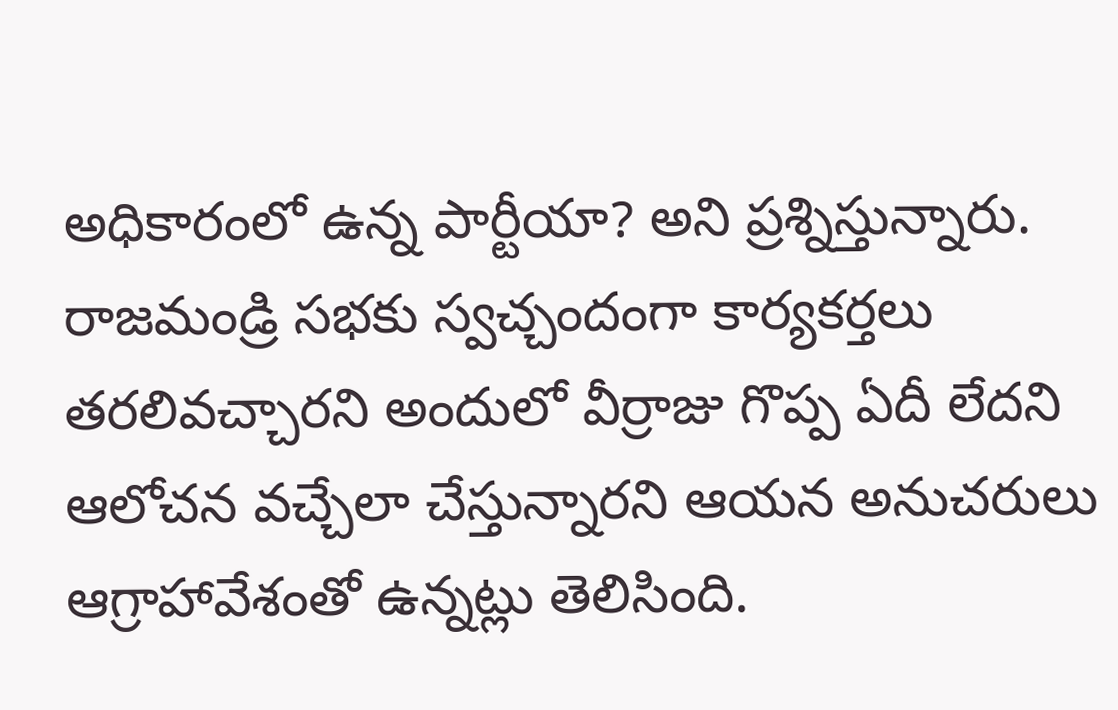అధికారంలో ఉన్న పార్టీయా? అని ప్రశ్నిస్తున్నారు. రాజమండ్రి సభకు స్వచ్చందంగా కార్యకర్తలు తరలివచ్చారని అందులో వీర్రాజు గొప్ప ఏదీ లేదని ఆలోచన వచ్చేలా చేస్తున్నారని ఆయన అనుచరులు ఆగ్రాహావేశంతో ఉన్నట్లు తెలిసింది.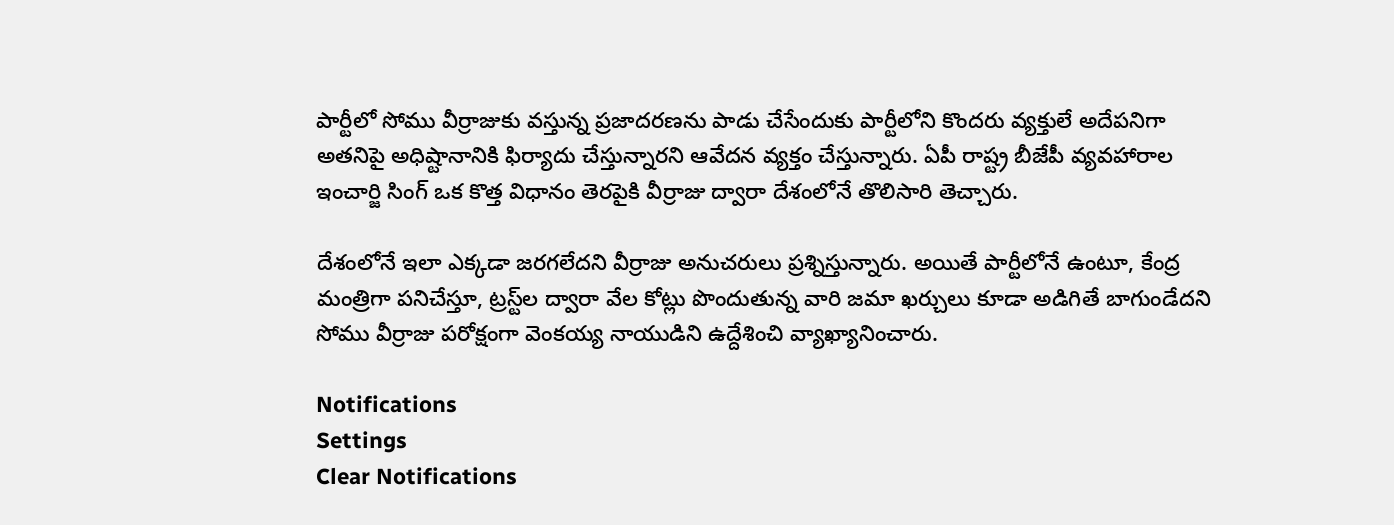పార్టీలో సోము వీర్రాజుకు వస్తున్న ప్రజాదరణను పాడు చేసేందుకు పార్టీలోని కొందరు వ్యక్తులే అదేపనిగా అతనిపై అధిష్టానానికి ఫిర్యాదు చేస్తున్నారని ఆవేదన వ్యక్తం చేస్తున్నారు. ఏపీ రాష్ట్ర బీజేపీ వ్యవహారాల ఇంచార్జి సింగ్ ఒక కొత్త విధానం తెరపైకి వీర్రాజు ద్వారా దేశంలోనే తొలిసారి తెచ్చారు.

దేశంలోనే ఇలా ఎక్కడా జరగలేదని వీర్రాజు అనుచరులు ప్రశ్నిస్తున్నారు. అయితే పార్టీలోనే ఉంటూ, కేంద్ర మంత్రిగా పనిచేస్తూ, ట్రస్ట్‌ల ద్వారా వేల కోట్లు పొందుతున్న వారి జ‌మా ఖర్చులు కూడా అడిగితే బాగుండేదని సోము వీర్రాజు ప‌రోక్షంగా వెంక‌య్య‌ నాయుడిని ఉద్దేశించి వ్యాఖ్యానించారు.

Notifications
Settings
Clear Notifications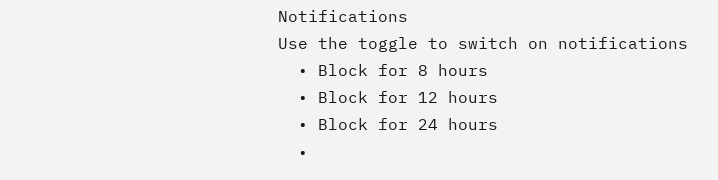Notifications
Use the toggle to switch on notifications
  • Block for 8 hours
  • Block for 12 hours
  • Block for 24 hours
  •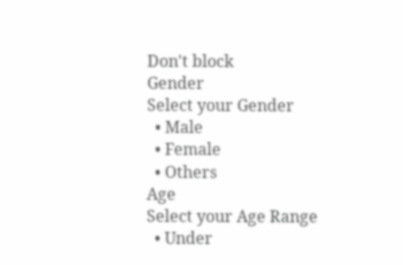Don't block
Gender
Select your Gender
  • Male
  • Female
  • Others
Age
Select your Age Range
  • Under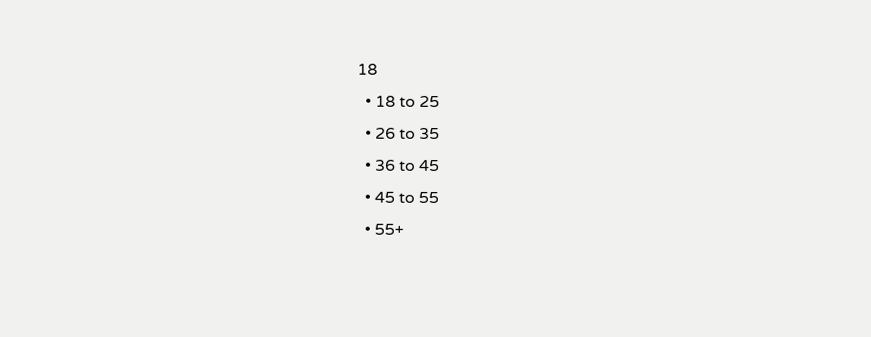18
  • 18 to 25
  • 26 to 35
  • 36 to 45
  • 45 to 55
  • 55+